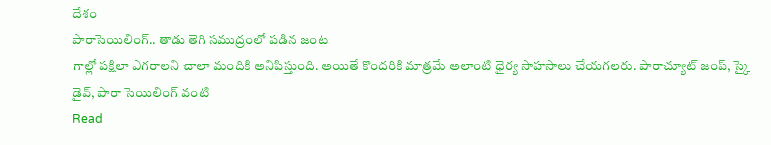దేశం
పారాసెయిలింగ్.. తాడు తెగి సముద్రంలో పడిన జంట
గాల్లో పక్షిలా ఎగరాలని చాలా మందికి అనిపిస్తుంది. అయితే కొందరికి మాత్రమే అలాంటి ధైర్య సాహసాలు చేయగలరు. పారాచ్యూట్ జంప్, స్కై డైవ్, పారా సెయిలింగ్ వంటి
Read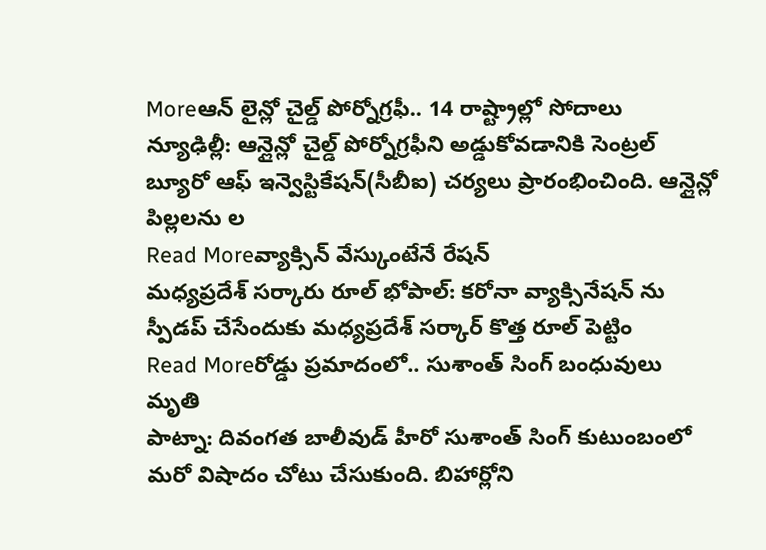Moreఆన్ లైన్లో చైల్డ్ పోర్నోగ్రఫీ.. 14 రాష్ట్రాల్లో సోదాలు
న్యూఢిల్లీ: ఆన్లైన్లో చైల్డ్ పోర్నోగ్రఫీని అడ్డుకోవడానికి సెంట్రల్ బ్యూరో ఆఫ్ ఇన్వెస్టికేషన్(సీబీఐ) చర్యలు ప్రారంభించింది. ఆన్లైన్లో పిల్లలను ల
Read Moreవ్యాక్సిన్ వేస్కుంటేనే రేషన్
మధ్యప్రదేశ్ సర్కారు రూల్ భోపాల్: కరోనా వ్యాక్సినేషన్ ను స్పీడప్ చేసేందుకు మధ్యప్రదేశ్ సర్కార్ కొత్త రూల్ పెట్టిం
Read Moreరోడ్డు ప్రమాదంలో.. సుశాంత్ సింగ్ బంధువులు మృతి
పాట్నా: దివంగత బాలీవుడ్ హీరో సుశాంత్ సింగ్ కుటుంబంలో మరో విషాదం చోటు చేసుకుంది. బిహార్లోని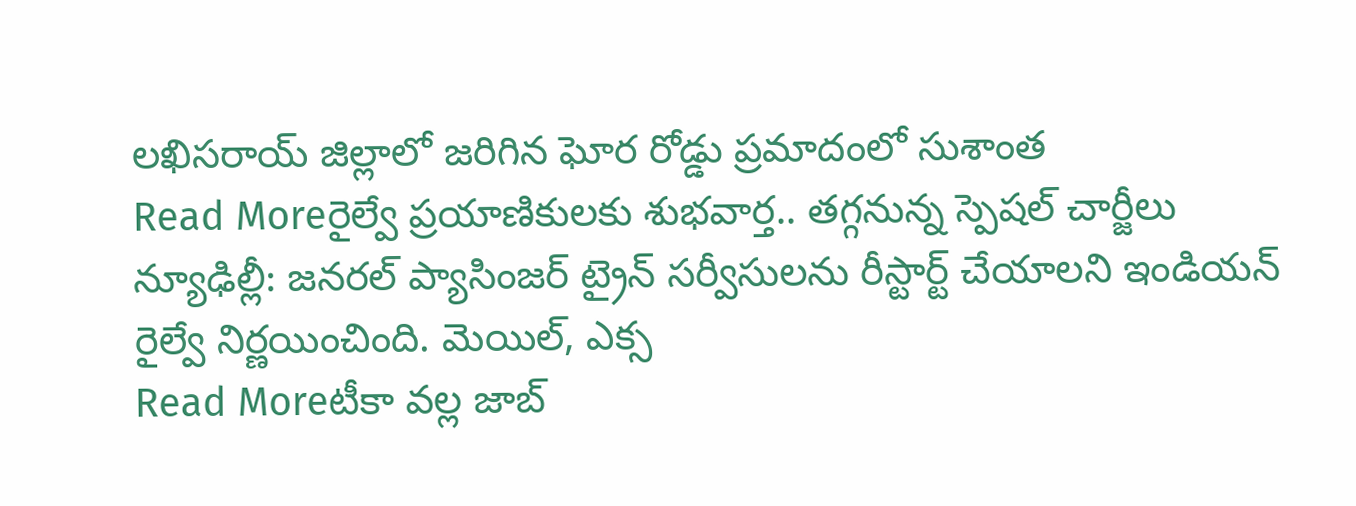లఖిసరాయ్ జిల్లాలో జరిగిన ఘోర రోడ్డు ప్రమాదంలో సుశాంత
Read Moreరైల్వే ప్రయాణికులకు శుభవార్త.. తగ్గనున్న స్పెషల్ చార్జీలు
న్యూఢిల్లీ: జనరల్ ప్యాసింజర్ ట్రైన్ సర్వీసులను రీస్టార్ట్ చేయాలని ఇండియన్ రైల్వే నిర్ణయించింది. మెయిల్, ఎక్స
Read Moreటీకా వల్ల జాబ్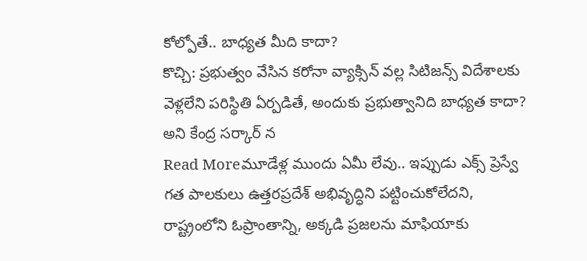కోల్పోతే.. బాధ్యత మీది కాదా?
కొచ్చి: ప్రభుత్వం వేసిన కరోనా వ్యాక్సిన్ వల్ల సిటిజన్స్ విదేశాలకు వెళ్లలేని పరిస్థితి ఏర్పడితే, అందుకు ప్రభుత్వానిది బాధ్యత కాదా? అని కేంద్ర సర్కార్ న
Read Moreమూడేళ్ల ముందు ఏమీ లేవు.. ఇప్పుడు ఎక్స్ ప్రెస్వే
గత పాలకులు ఉత్తరప్రదేశ్ అభివృద్ధిని పట్టించుకోలేదని, రాష్ట్రంలోని ఓప్రాంతాన్ని, అక్కడి ప్రజలను మాఫియాకు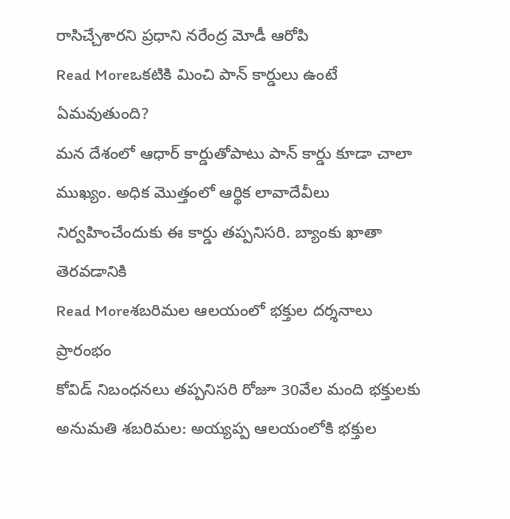రాసిచ్చేశారని ప్రధాని నరేంద్ర మోడీ ఆరోపి
Read Moreఒకటికి మించి పాన్ కార్డులు ఉంటే ఏమవుతుంది?
మన దేశంలో ఆధార్ కార్డుతోపాటు పాన్ కార్డు కూడా చాలా ముఖ్యం. అధిక మొత్తంలో ఆర్థిక లావాదేవీలు నిర్వహించేందుకు ఈ కార్డు తప్పనిసరి. బ్యాంకు ఖాతా తెరవడానికి
Read Moreశబరిమల ఆలయంలో భక్తుల దర్శనాలు ప్రారంభం
కోవిడ్ నిబంధనలు తప్పనిసరి రోజూ 30వేల మంది భక్తులకు అనుమతి శబరిమల: అయ్యప్ప ఆలయంలోకి భక్తుల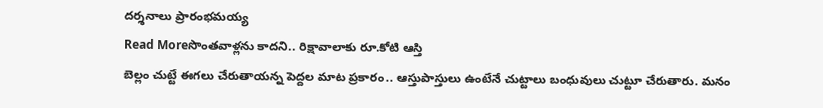దర్శనాలు ప్రారంభమయ్య
Read Moreసొంతవాళ్లను కాదని.. రిక్షావాలాకు రూ.కోటి ఆస్తి
బెల్లం చుట్టే ఈగలు చేరుతాయన్న పెద్దల మాట ప్రకారం.. ఆస్తుపాస్తులు ఉంటేనే చుట్టాలు బంధువులు చుట్టూ చేరుతారు. మనం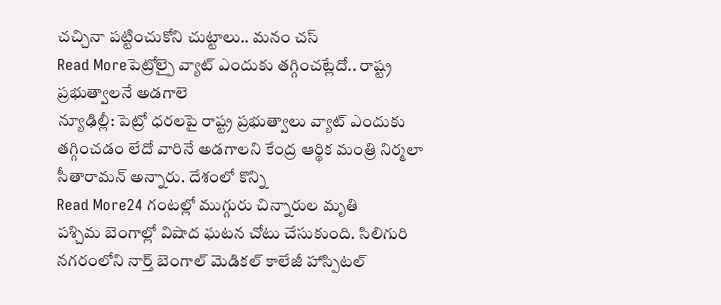చచ్చినా పట్టించుకోని చుట్టాలు.. మనం చస్
Read Moreపెట్రోల్పై వ్యాట్ ఎందుకు తగ్గించట్లేదో.. రాష్ట్ర ప్రభుత్వాలనే అడగాలె
న్యూఢిల్లీ: పెట్రో ధరలపై రాష్ట్ర ప్రభుత్వాలు వ్యాట్ ఎందుకు తగ్గించడం లేదో వారినే అడగాలని కేంద్ర ఆర్థిక మంత్రి నిర్మలా సీతారామన్ అన్నారు. దేశంలో కొన్ని
Read More24 గంటల్లో ముగ్గురు చిన్నారుల మృతి
పశ్చిమ బెంగాల్లో విషాద ఘటన చోటు చేసుకుంది. సిలిగురి నగరంలోని నార్త్ బెంగాల్ మెడికల్ కాలేజీ హాస్పిటల్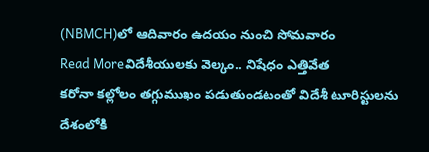(NBMCH)లో ఆదివారం ఉదయం నుంచి సోమవారం
Read Moreవిదేశీయులకు వెల్కం.. నిషేధం ఎత్తివేత
కరోనా కల్లోలం తగ్గుముఖం పడుతుండటంతో విదేశీ టూరిస్టులను దేశంలోకి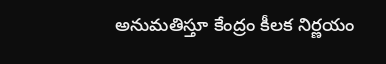అనుమతిస్తూ కేంద్రం కీలక నిర్ణయం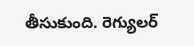తీసుకుంది. రెగ్యులర్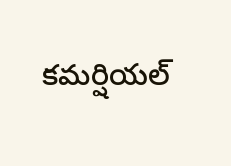కమర్షియల్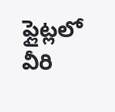ఫ్లైట్లలో వీరి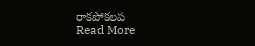రాకపోకలప
Read More